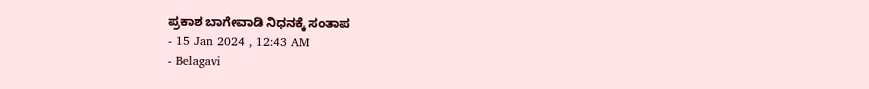ಪ್ರಕಾಶ ಬಾಗೇವಾಡಿ ನಿಧನಕ್ಕೆ ಸಂತಾಪ
- 15 Jan 2024 , 12:43 AM
- Belagavi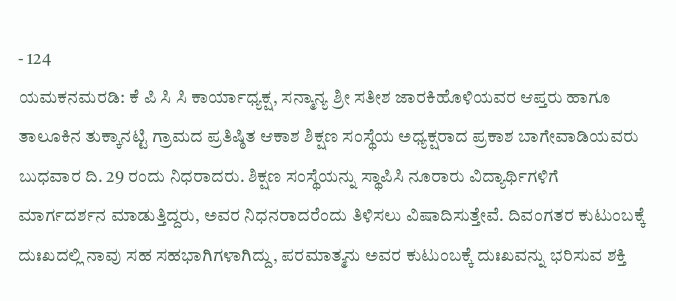- 124
ಯಮಕನಮರಡಿ: ಕೆ ಪಿ ಸಿ ಸಿ ಕಾರ್ಯಾಧ್ಯಕ್ಷ, ಸನ್ಮಾನ್ಯ ಶ್ರೀ ಸತೀಶ ಜಾರಕಿಹೊಳಿಯವರ ಆಪ್ತರು ಹಾಗೂ ತಾಲೂಕಿನ ತುಕ್ಕಾನಟ್ಟಿ ಗ್ರಾಮದ ಪ್ರತಿಷ್ಠಿತ ಆಕಾಶ ಶಿಕ್ಷಣ ಸಂಸ್ಥೆಯ ಅಧ್ಯಕ್ಷರಾದ ಪ್ರಕಾಶ ಬಾಗೇವಾಡಿಯವರು ಬುಧವಾರ ದಿ. 29 ರಂದು ನಿಧರಾದರು. ಶಿಕ್ಷಣ ಸಂಸ್ಥೆಯನ್ನು ಸ್ಥಾಪಿಸಿ ನೂರಾರು ವಿದ್ಯಾರ್ಥಿಗಳಿಗೆ ಮಾರ್ಗದರ್ಶನ ಮಾಡುತ್ತಿದ್ದರು, ಅವರ ನಿಧನರಾದರೆಂದು ತಿಳಿಸಲು ವಿಷಾದಿಸುತ್ತೇವೆ. ದಿವಂಗತರ ಕುಟುಂಬಕ್ಕೆ ದುಃಖದಲ್ಲಿ ನಾವು ಸಹ ಸಹಭಾಗಿಗಳಾಗಿದ್ದು, ಪರಮಾತ್ಮನು ಅವರ ಕುಟುಂಬಕ್ಕೆ ದುಃಖವನ್ನು ಭರಿಸುವ ಶಕ್ತಿ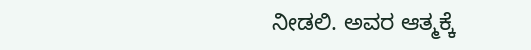ನೀಡಲಿ. ಅವರ ಆತ್ಮಕ್ಕೆ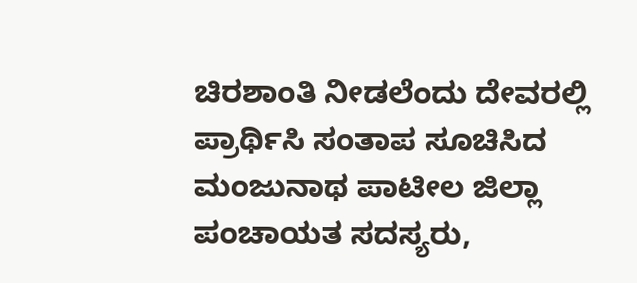ಚಿರಶಾಂತಿ ನೀಡಲೆಂದು ದೇವರಲ್ಲಿ ಪ್ರಾರ್ಥಿಸಿ ಸಂತಾಪ ಸೂಚಿಸಿದ ಮಂಜುನಾಥ ಪಾಟೀಲ ಜಿಲ್ಲಾ ಪಂಚಾಯತ ಸದಸ್ಯರು,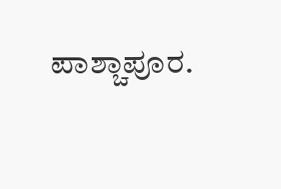ಪಾಶ್ಚಾಪೂರ.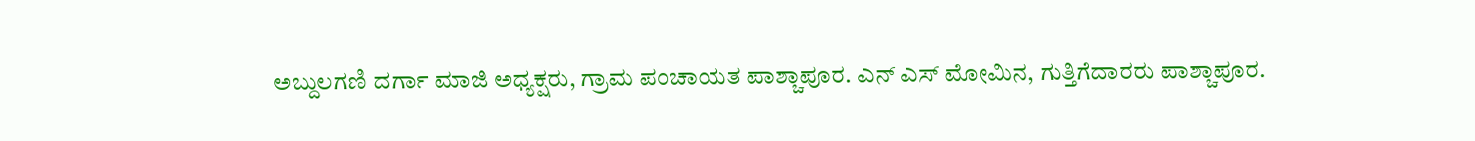ಅಬ್ದುಲಗಣಿ ದರ್ಗಾ ಮಾಜಿ ಅಧ್ಯಕ್ಷರು, ಗ್ರಾಮ ಪಂಚಾಯತ ಪಾಶ್ಚಾಪೂರ. ಎನ್ ಎಸ್ ಮೋಮಿನ, ಗುತ್ತಿಗೆದಾರರು ಪಾಶ್ಚಾಪೂರ.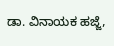ಡಾ. ವಿನಾಯಕ ಹಜ್ಜೆ,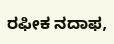ರಫೀಕ ನದಾಫ,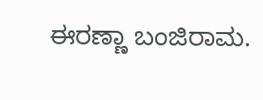ಈರಣ್ಣಾ ಬಂಜಿರಾಮ.